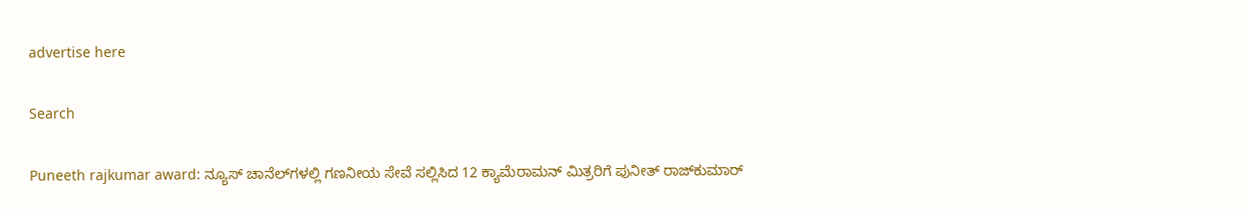advertise here

Search

Puneeth rajkumar award: ನ್ಯೂಸ್ ಚಾನೆಲ್‌ಗಳಲ್ಲಿ ಗಣನೀಯ ಸೇವೆ ಸಲ್ಲಿಸಿದ 12 ಕ್ಯಾಮೆರಾಮನ್ ಮಿತ್ರರಿಗೆ ಪುನೀತ್ ರಾಜ್‌ಕುಮಾರ್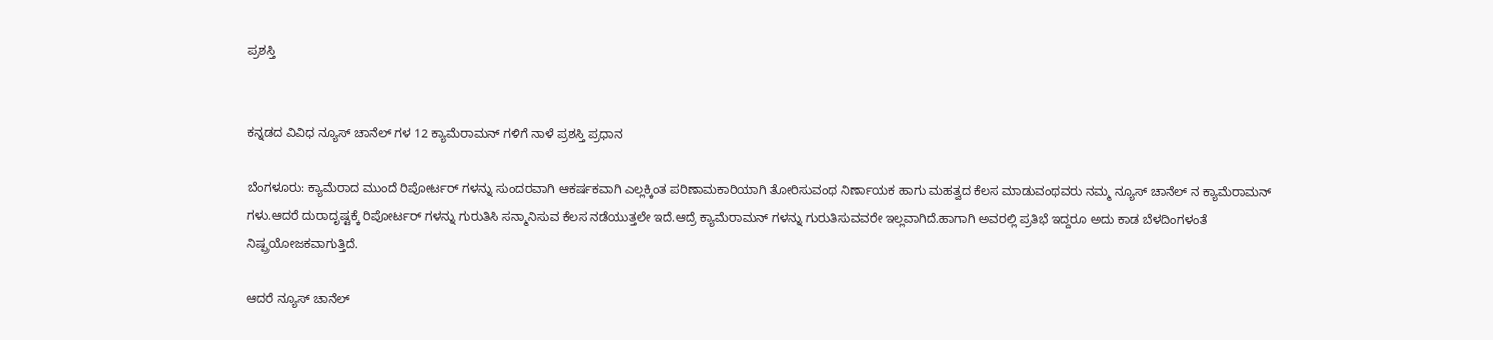ಪ್ರಶಸ್ತಿ


ಕನ್ನಡದ ವಿವಿಧ ನ್ಯೂಸ್ ಚಾನೆಲ್ ಗಳ 12 ಕ್ಯಾಮೆರಾಮನ್ ಗಳಿಗೆ ನಾಳೆ ಪ್ರಶಸ್ತಿ ಪ್ರಧಾನ

ಬೆಂಗಳೂರು: ಕ್ಯಾಮೆರಾದ ಮುಂದೆ ರಿಪೋರ್ಟರ್ ಗಳನ್ನು ಸುಂದರವಾಗಿ ಆಕರ್ಷಕವಾಗಿ ಎಲ್ಲಕ್ಕಿಂತ ಪರಿಣಾಮಕಾರಿಯಾಗಿ ತೋರಿಸುವಂಥ ನಿರ್ಣಾಯಕ ಹಾಗು ಮಹತ್ವದ ಕೆಲಸ ಮಾಡುವಂಥವರು ನಮ್ಮ ನ್ಯೂಸ್ ಚಾನೆಲ್ ನ ಕ್ಯಾಮೆರಾಮನ್ ಗಳು.ಆದರೆ ದುರಾದೃಷ್ಟಕ್ಕೆ ರಿಪೋರ್ಟರ್ ಗಳನ್ನು ಗುರುತಿಸಿ ಸನ್ಮಾನಿಸುವ ಕೆಲಸ ನಡೆಯುತ್ತಲೇ ಇದೆ.ಆದ್ರೆ ಕ್ಯಾಮೆರಾಮನ್ ಗಳನ್ನು ಗುರುತಿಸುವವರೇ ಇಲ್ಲವಾಗಿದೆ.ಹಾಗಾಗಿ ಅವರಲ್ಲಿ ಪ್ರತಿಭೆ ಇದ್ದರೂ ಅದು ಕಾಡ ಬೆಳದಿಂಗಳಂತೆ ನಿಷ್ಪ್ರಯೋಜಕವಾಗುತ್ತಿದೆ.

ಆದರೆ ನ್ಯೂಸ್ ಚಾನೆಲ್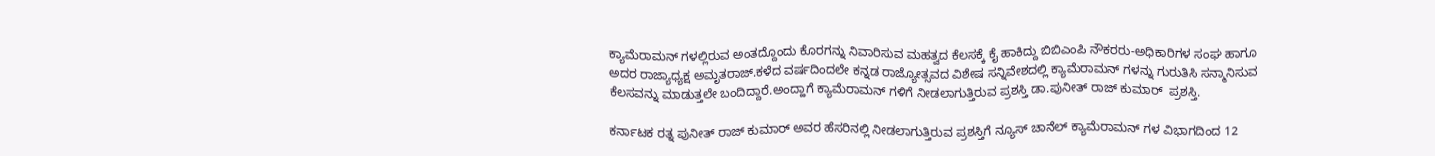ಕ್ಯಾಮೆರಾಮನ್ ಗಳಲ್ಲಿರುವ ಅಂತದ್ದೊಂದು ಕೊರಗನ್ನು ನಿವಾರಿಸುವ ಮಹತ್ವದ ಕೆಲಸಕ್ಕೆ ಕೈ ಹಾಕಿದ್ದು ಬಿಬಿಎಂಪಿ ನೌಕರರು-ಅಧಿಕಾರಿಗಳ ಸಂಘ ಹಾಗೂ ಅದರ ರಾಜ್ಯಾಧ್ಯಕ್ಷ ಅಮೃತರಾಜ್.ಕಳೆದ ವರ್ಷದಿಂದಲೇ ಕನ್ನಡ ರಾಜ್ಯೋತ್ಸವದ ವಿಶೇಷ ಸನ್ನಿವೇಶದಲ್ಲಿ ಕ್ಯಾಮೆರಾಮನ್ ಗಳನ್ನು ಗುರುತಿಸಿ ಸನ್ಮಾನಿಸುವ ಕೆಲಸವನ್ನು ಮಾಡುತ್ತಲೇ ಬಂದಿದ್ದಾರೆ.ಅಂದ್ಹಾಗೆ ಕ್ಯಾಮೆರಾಮನ್ ಗಳಿಗೆ ನೀಡಲಾಗುತ್ತಿರುವ ಪ್ರಶಸ್ತಿ ಡಾ.ಪುನೀತ್ ರಾಜ್ ಕುಮಾರ್  ಪ್ರಶಸ್ತಿ.

ಕರ್ನಾಟಕ ರತ್ನ ಪುನೀತ್ ರಾಜ್ ಕುಮಾರ್ ಅವರ ಹೆಸರಿನಲ್ಲಿ ನೀಡಲಾಗುತ್ತಿರುವ ಪ್ರಶಸ್ತಿಗೆ ನ್ಯೂಸ್ ಚಾನೆಲ್ ಕ್ಯಾಮೆರಾಮನ್ ಗಳ ವಿಭಾಗದಿಂದ 12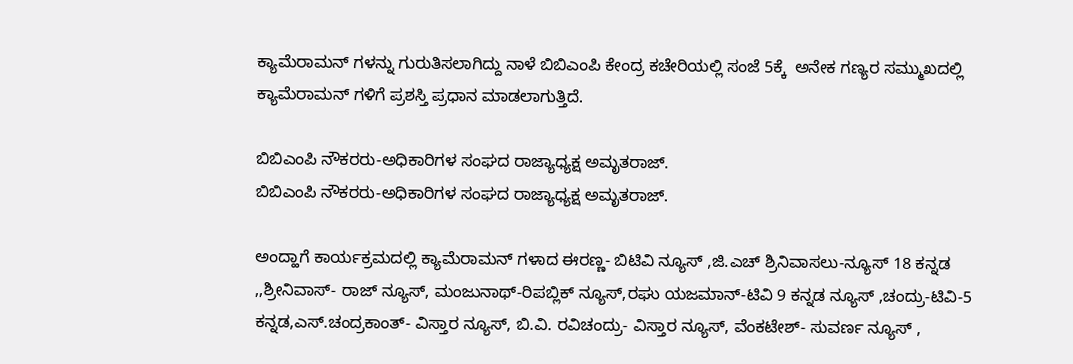ಕ್ಯಾಮೆರಾಮನ್ ಗಳನ್ನು ಗುರುತಿಸಲಾಗಿದ್ದು ನಾಳೆ ಬಿಬಿಎಂಪಿ ಕೇಂದ್ರ ಕಚೇರಿಯಲ್ಲಿ ಸಂಜೆ 5ಕ್ಕೆ  ಅನೇಕ ಗಣ್ಯರ ಸಮ್ಮುಖದಲ್ಲಿ ಕ್ಯಾಮೆರಾಮನ್ ಗಳಿಗೆ ಪ್ರಶಸ್ತಿ ಪ್ರಧಾನ ಮಾಡಲಾಗುತ್ತಿದೆ.

ಬಿಬಿಎಂಪಿ ನೌಕರರು-ಅಧಿಕಾರಿಗಳ ಸಂಘದ ರಾಜ್ಯಾಧ್ಯಕ್ಷ ಅಮೃತರಾಜ್.
ಬಿಬಿಎಂಪಿ ನೌಕರರು-ಅಧಿಕಾರಿಗಳ ಸಂಘದ ರಾಜ್ಯಾಧ್ಯಕ್ಷ ಅಮೃತರಾಜ್.

ಅಂದ್ಹಾಗೆ ಕಾರ್ಯಕ್ರಮದಲ್ಲಿ ಕ್ಯಾಮೆರಾಮನ್ ಗಳಾದ ಈರಣ್ಣ- ಬಿಟಿವಿ ನ್ಯೂಸ್ ,ಜಿ.ಎಚ್ ಶ್ರಿನಿವಾಸಲು-ನ್ಯೂಸ್ 18 ಕನ್ನಡ ,,ಶ್ರೀನಿವಾಸ್- ರಾಜ್ ನ್ಯೂಸ್, ಮಂಜುನಾಥ್-ರಿಪಬ್ಲಿಕ್ ನ್ಯೂಸ್,ರಘು ಯಜಮಾನ್-ಟಿವಿ 9 ಕನ್ನಡ ನ್ಯೂಸ್ ,ಚಂದ್ರು-ಟಿವಿ-5 ಕನ್ನಡ,ಎಸ್.ಚಂದ್ರಕಾಂತ್- ವಿಸ್ತಾರ ನ್ಯೂಸ್, ಬಿ.ವಿ. ರವಿಚಂದ್ರು- ವಿಸ್ತಾರ ನ್ಯೂಸ್, ವೆಂಕಟೇಶ್- ಸುವರ್ಣ ನ್ಯೂಸ್ ,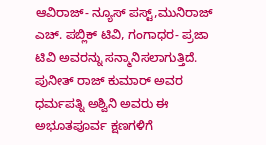ಆವಿರಾಜ್- ನ್ಯೂಸ್ ಪಸ್ಟ್,ಮುನಿರಾಜ್  ಎಚ್. ಪಬ್ಲಿಕ್ ಟಿವಿ, ಗಂಗಾಧರ- ಪ್ರಜಾ ಟಿವಿ ಅವರನ್ನು ಸನ್ಮಾನಿಸಲಾಗುತ್ತಿದೆ. ಪುನೀತ್ ರಾಜ್ ಕುಮಾರ್ ಅವರ ಧರ್ಮಪತ್ನಿ ಅಶ್ವಿನಿ ಅವರು ಈ ಅಭೂತಪೂರ್ವ ಕ್ಷಣಗಳಿಗೆ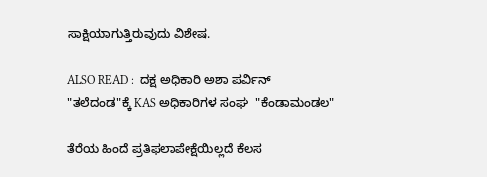ಸಾಕ್ಷಿಯಾಗುತ್ತಿರುವುದು ವಿಶೇಷ.

ALSO READ :  ದಕ್ಷ ಅಧಿಕಾರಿ ಅಶಾ ಪರ್ವಿನ್ "ತಲೆದಂಡ"ಕ್ಕೆ KAS ಅಧಿಕಾರಿಗಳ ಸಂಘ  "ಕೆಂಡಾಮಂಡಲ"

ತೆರೆಯ ಹಿಂದೆ ಪ್ರತಿಫಲಾಪೇಕ್ಷೆಯಿಲ್ಲದೆ ಕೆಲಸ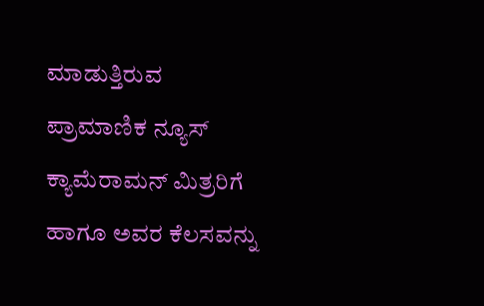ಮಾಡುತ್ತಿರುವ ಪ್ರಾಮಾಣಿಕ ನ್ಯೂಸ್ ಕ್ಯಾಮೆರಾಮನ್ ಮಿತ್ರರಿಗೆ ಹಾಗೂ ಅವರ ಕೆಲಸವನ್ನು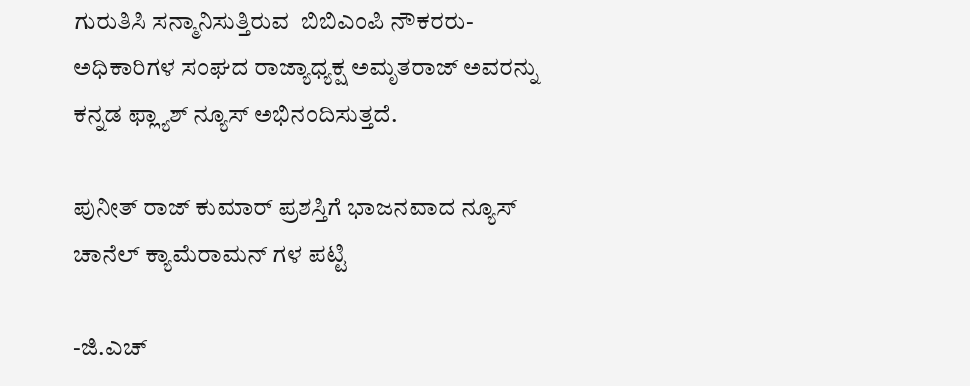ಗುರುತಿಸಿ ಸನ್ಮಾನಿಸುತ್ತಿರುವ  ಬಿಬಿಎಂಪಿ ನೌಕರರು-ಅಧಿಕಾರಿಗಳ ಸಂಘದ ರಾಜ್ಯಾಧ್ಯಕ್ಷ ಅಮೃತರಾಜ್ ಅವರನ್ನು ಕನ್ನಡ ಫ್ಲ್ಯಾಶ್ ನ್ಯೂಸ್ ಅಭಿನಂದಿಸುತ್ತದೆ.

ಪುನೀತ್ ರಾಜ್ ಕುಮಾರ್ ಪ್ರಶಸ್ತಿಗೆ ಭಾಜನವಾದ ನ್ಯೂಸ್ ಚಾನೆಲ್ ಕ್ಯಾಮೆರಾಮನ್ ಗಳ ಪಟ್ಟಿ

-ಜಿ.ಎಚ್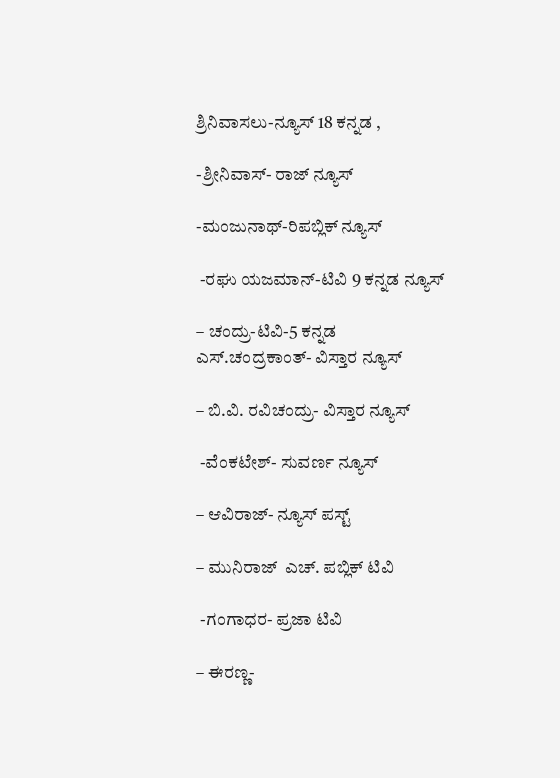ಶ್ರಿನಿವಾಸಲು-ನ್ಯೂಸ್ 18 ಕನ್ನಡ ,

-ಶ್ರೀನಿವಾಸ್- ರಾಜ್ ನ್ಯೂಸ್

-ಮಂಜುನಾಥ್-ರಿಪಬ್ಲಿಕ್ ನ್ಯೂಸ್

 -ರಘು ಯಜಮಾನ್-ಟಿವಿ 9 ಕನ್ನಡ ನ್ಯೂಸ್

– ಚಂದ್ರು-ಟಿವಿ-5 ಕನ್ನಡ
ಎಸ್.ಚಂದ್ರಕಾಂತ್- ವಿಸ್ತಾರ ನ್ಯೂಸ್

– ಬಿ.ವಿ. ರವಿಚಂದ್ರು- ವಿಸ್ತಾರ ನ್ಯೂಸ್

 -ವೆಂಕಟೇಶ್- ಸುವರ್ಣ ನ್ಯೂಸ್

– ಆವಿರಾಜ್- ನ್ಯೂಸ್ ಪಸ್ಟ್

– ಮುನಿರಾಜ್  ಎಚ್. ಪಬ್ಲಿಕ್ ಟಿವಿ

 -ಗಂಗಾಧರ- ಪ್ರಜಾ ಟಿವಿ

– ಈರಣ್ಣ-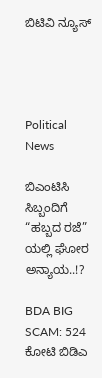ಬಿಟಿವಿ ನ್ಯೂಸ್




Political News

ಬಿಎಂಟಿಸಿ ಸಿಬ್ಬಂದಿಗೆ “ಹಬ್ಬದ ರಜೆ” ಯಲ್ಲಿ ಘೋರ ಅನ್ಯಾಯ..!?

BDA BIG SCAM: 524 ಕೋಟಿ ಬಿಡಿಎ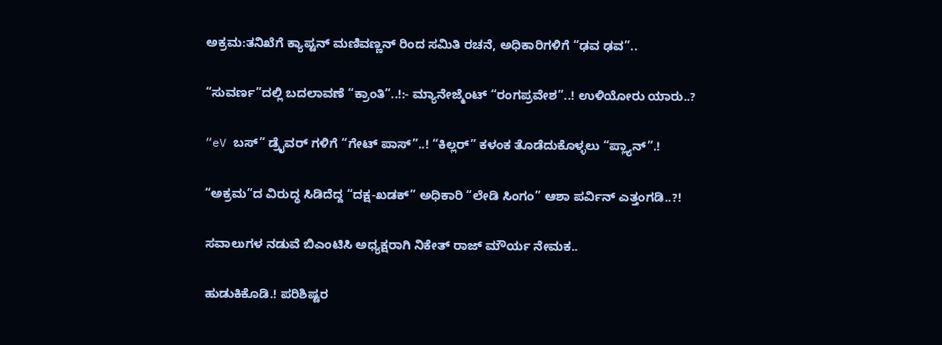ಅಕ್ರಮ:ತನಿಖೆಗೆ ಕ್ಯಾಪ್ಟನ್ ಮಣಿವಣ್ಣನ್ ರಿಂದ ಸಮಿತಿ ರಚನೆ, ಅಧಿಕಾರಿಗಳಿಗೆ “ಢವ ಢವ”..

“ಸುವರ್ಣ”ದಲ್ಲಿ ಬದಲಾವಣೆ “ಕ್ರಾಂತಿ”..!:- ಮ್ಯಾನೇಜ್ಮೆಂಟ್ “ರಂಗಪ್ರವೇಶ”..! ಉಳಿಯೋರು ಯಾರು..?

“eV ಬಸ್‌” ಡ್ರೈವರ್‌ ಗಳಿಗೆ “ಗೇಟ್‌ ಪಾಸ್”..! “ಕಿಲ್ಲರ್‌” ಕಳಂಕ ತೊಡೆದುಕೊಳ್ಳಲು “ಪ್ಲ್ಯಾನ್‌”.!

“ಅಕ್ರಮ”ದ ವಿರುದ್ಧ ಸಿಡಿದೆದ್ದ “ದಕ್ಷ-ಖಡಕ್” ಅಧಿಕಾರಿ “ಲೇಡಿ ಸಿಂಗಂ” ಆಶಾ ಪರ್ವಿನ್ ಎತ್ತಂಗಡಿ..?!

ಸವಾಲುಗಳ ನಡುವೆ ಬಿಎಂಟಿಸಿ ಅಧ್ಯಕ್ಷರಾಗಿ ನಿಕೇತ್ ರಾಜ್ ಮೌರ್ಯ ನೇಮಕ..

ಹುಡುಕಿಕೊಡಿ.! ಪರಿಶಿಷ್ಟರ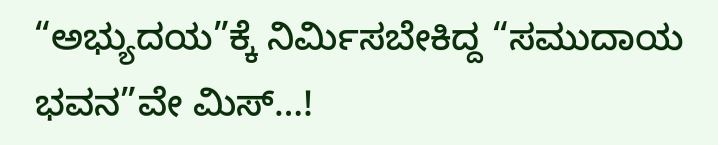“ಅಭ್ಯುದಯ”ಕ್ಕೆ ನಿರ್ಮಿಸಬೇಕಿದ್ದ “ಸಮುದಾಯ ಭವನ”ವೇ ಮಿಸ್…!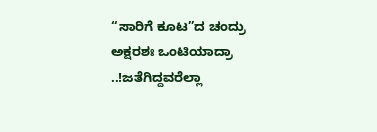“ಸಾರಿಗೆ ಕೂಟ”ದ ಚಂದ್ರು ಅಕ್ಷರಶಃ ಒಂಟಿಯಾದ್ರಾ ..!ಜತೆಗಿದ್ದವರೆಲ್ಲಾ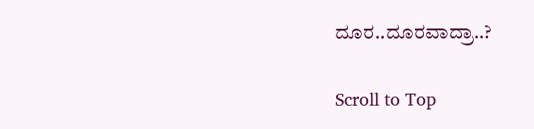ದೂರ..ದೂರವಾದ್ರಾ..?

Scroll to Top